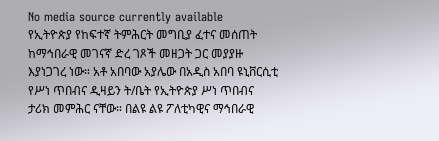No media source currently available
የኢትዮጵያ የከፍተኛ ትምሕርት መግቢያ ፈተና መሰጠት ከማኅበራዊ መገናኛ ድረ ገጾች መዘጋት ጋር መያያዙ እያነጋገረ ነው። አቶ አበባው አያሌው በአዲስ አበባ ዩኒቨርሲቲ የሥነ ጥበብና ዲዛይን ት/ቤት የኢትዮጵያ ሥነ ጥበብና ታሪክ መምሕር ናቸው። በልዩ ልዩ ፖለቲካዊና ማኅበራዊ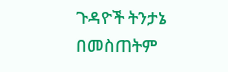ጉዳዮች ትንታኔ በመስጠትም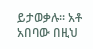ይታወቃሉ። አቶ አበባው በዚህ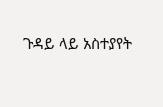ጉዳይ ላይ አስተያየት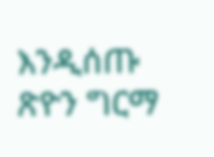እንዲሰጡ ጽዮን ግርማ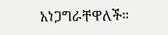አነጋግራቸዋለች።